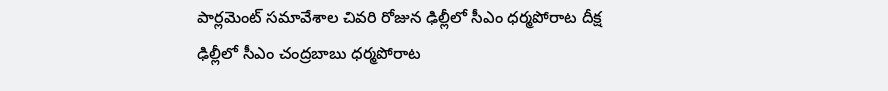పార్లమెంట్ సమావేశాల చివరి రోజున ఢిల్లీలో సీఎం ధర్మపోరాట దీక్ష
ఢిల్లీలో సీఎం చంద్రబాబు ధర్మపోరాట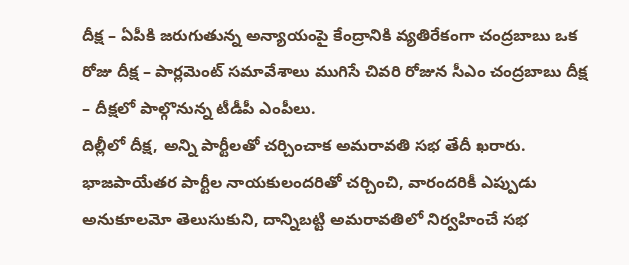దీక్ష – ఏపీకి జరుగుతున్న అన్యాయంపై కేంద్రానికి వ్యతిరేకంగా చంద్రబాబు ఒక రోజు దీక్ష – పార్లమెంట్ సమావేశాలు ముగిసే చివరి రోజున సీఎం చంద్రబాబు దీక్ష – దీక్షలో పాల్గొనున్న టీడీపీ ఎంపీలు.
దిల్లీలో దీక్ష, అన్ని పార్టీలతో చర్చించాక అమరావతి సభ తేదీ ఖరారు.
భాజపాయేతర పార్టీల నాయకులందరితో చర్చించి, వారందరికీ ఎప్పుడు అనుకూలమో తెలుసుకుని, దాన్నిబట్టి అమరావతిలో నిర్వహించే సభ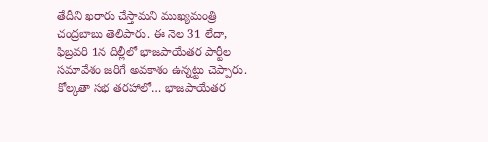తేదీని ఖరారు చేస్తామని ముఖ్యమంత్రి చంద్రబాబు తెలిపారు. ఈ నెల 31 లేదా, ఫిబ్రవరి 1న దిల్లీలో భాజపాయేతర పార్టీల సమావేశం జరిగే అవకాశం ఉన్నట్టు చెప్పారు. కోల్కతా సభ తరహాలో… భాజపాయేతర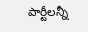పార్టీలన్నీ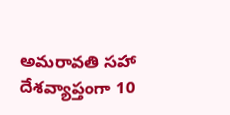అమరావతి సహా దేశవ్యాప్తంగా 10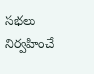సభలు నిర్వహించే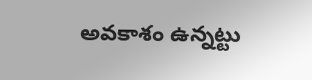అవకాశం ఉన్నట్టు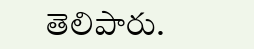తెలిపారు.